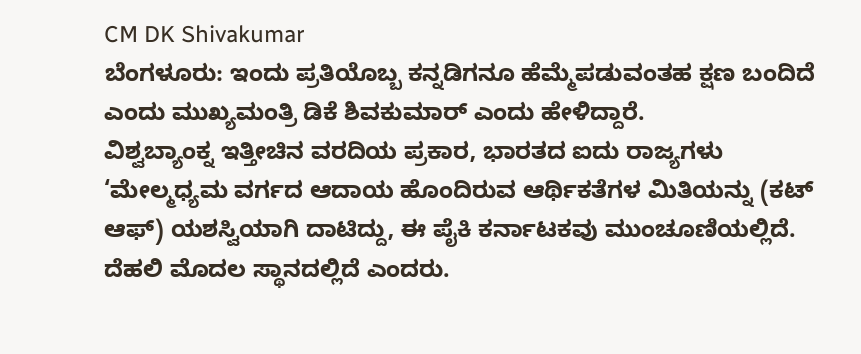CM DK Shivakumar
ಬೆಂಗಳೂರು: ಇಂದು ಪ್ರತಿಯೊಬ್ಬ ಕನ್ನಡಿಗನೂ ಹೆಮ್ಮೆಪಡುವಂತಹ ಕ್ಷಣ ಬಂದಿದೆ ಎಂದು ಮುಖ್ಯಮಂತ್ರಿ ಡಿಕೆ ಶಿವಕುಮಾರ್ ಎಂದು ಹೇಳಿದ್ದಾರೆ.
ವಿಶ್ವಬ್ಯಾಂಕ್ನ ಇತ್ತೀಚಿನ ವರದಿಯ ಪ್ರಕಾರ, ಭಾರತದ ಐದು ರಾಜ್ಯಗಳು ‘ಮೇಲ್ಮಧ್ಯಮ ವರ್ಗದ ಆದಾಯ ಹೊಂದಿರುವ ಆರ್ಥಿಕತೆಗಳ ಮಿತಿಯನ್ನು (ಕಟ್ ಆಫ್) ಯಶಸ್ವಿಯಾಗಿ ದಾಟಿದ್ದು, ಈ ಪೈಕಿ ಕರ್ನಾಟಕವು ಮುಂಚೂಣಿಯಲ್ಲಿದೆ. ದೆಹಲಿ ಮೊದಲ ಸ್ಥಾನದಲ್ಲಿದೆ ಎಂದರು.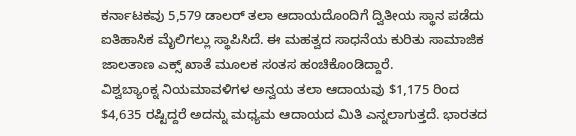ಕರ್ನಾಟಕವು 5,579 ಡಾಲರ್ ತಲಾ ಆದಾಯದೊಂದಿಗೆ ದ್ವಿತೀಯ ಸ್ಥಾನ ಪಡೆದು ಐತಿಹಾಸಿಕ ಮೈಲಿಗಲ್ಲು ಸ್ಥಾಪಿಸಿದೆ. ಈ ಮಹತ್ವದ ಸಾಧನೆಯ ಕುರಿತು ಸಾಮಾಜಿಕ ಜಾಲತಾಣ ಎಕ್ಸ್ ಖಾತೆ ಮೂಲಕ ಸಂತಸ ಹಂಚಿಕೊಂಡಿದ್ದಾರೆ.
ವಿಶ್ವಬ್ಯಾಂಕ್ನ ನಿಯಮಾವಳಿಗಳ ಅನ್ವಯ ತಲಾ ಆದಾಯವು $1,175 ರಿಂದ $4,635 ರಷ್ಟಿದ್ದರೆ ಅದನ್ನು ಮಧ್ಯಮ ಆದಾಯದ ಮಿತಿ ಎನ್ನಲಾಗುತ್ತದೆ. ಭಾರತದ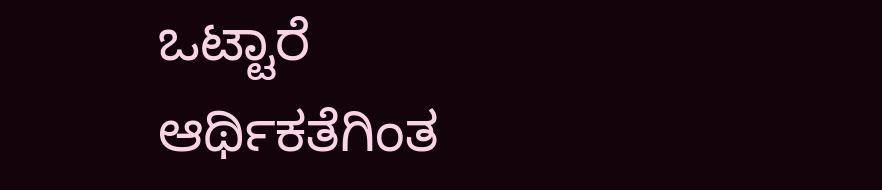ಒಟ್ಟಾರೆ ಆರ್ಥಿಕತೆಗಿಂತ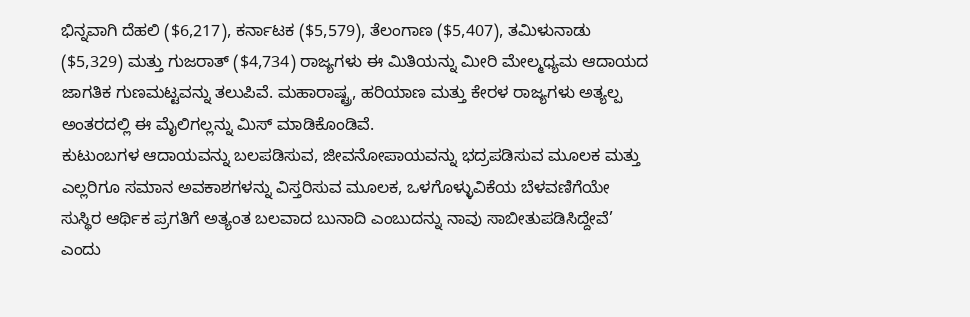ಭಿನ್ನವಾಗಿ ದೆಹಲಿ ($6,217), ಕರ್ನಾಟಕ ($5,579), ತೆಲಂಗಾಣ ($5,407), ತಮಿಳುನಾಡು ($5,329) ಮತ್ತು ಗುಜರಾತ್ ($4,734) ರಾಜ್ಯಗಳು ಈ ಮಿತಿಯನ್ನು ಮೀರಿ ಮೇಲ್ಮಧ್ಯಮ ಆದಾಯದ ಜಾಗತಿಕ ಗುಣಮಟ್ಟವನ್ನು ತಲುಪಿವೆ. ಮಹಾರಾಷ್ಟ್ರ, ಹರಿಯಾಣ ಮತ್ತು ಕೇರಳ ರಾಜ್ಯಗಳು ಅತ್ಯಲ್ಪ ಅಂತರದಲ್ಲಿ ಈ ಮೈಲಿಗಲ್ಲನ್ನು ಮಿಸ್ ಮಾಡಿಕೊಂಡಿವೆ.
ಕುಟುಂಬಗಳ ಆದಾಯವನ್ನು ಬಲಪಡಿಸುವ, ಜೀವನೋಪಾಯವನ್ನು ಭದ್ರಪಡಿಸುವ ಮೂಲಕ ಮತ್ತು ಎಲ್ಲರಿಗೂ ಸಮಾನ ಅವಕಾಶಗಳನ್ನು ವಿಸ್ತರಿಸುವ ಮೂಲಕ, ಒಳಗೊಳ್ಳುವಿಕೆಯ ಬೆಳವಣಿಗೆಯೇ ಸುಸ್ಥಿರ ಆರ್ಥಿಕ ಪ್ರಗತಿಗೆ ಅತ್ಯಂತ ಬಲವಾದ ಬುನಾದಿ ಎಂಬುದನ್ನು ನಾವು ಸಾಬೀತುಪಡಿಸಿದ್ದೇವೆ’ ಎಂದು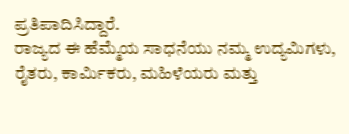ಪ್ರತಿಪಾದಿಸಿದ್ದಾರೆ.
ರಾಜ್ಯದ ಈ ಹೆಮ್ಮೆಯ ಸಾಧನೆಯು ನಮ್ಮ ಉದ್ಯಮಿಗಳು, ರೈತರು, ಕಾರ್ಮಿಕರು, ಮಹಿಳೆಯರು ಮತ್ತು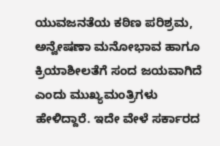ಯುವಜನತೆಯ ಕಠಿಣ ಪರಿಶ್ರಮ, ಅನ್ವೇಷಣಾ ಮನೋಭಾವ ಹಾಗೂ ಕ್ರಿಯಾಶೀಲತೆಗೆ ಸಂದ ಜಯವಾಗಿದೆ ಎಂದು ಮುಖ್ಯಮಂತ್ರಿಗಳು ಹೇಳಿದ್ದಾರೆ. ಇದೇ ವೇಳೆ ಸರ್ಕಾರದ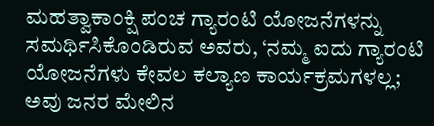ಮಹತ್ವಾಕಾಂಕ್ಷಿ ಪಂಚ ಗ್ಯಾರಂಟಿ ಯೋಜನೆಗಳನ್ನು ಸಮರ್ಥಿಸಿಕೊಂಡಿರುವ ಅವರು, ‘ನಮ್ಮ ಐದು ಗ್ಯಾರಂಟಿ ಯೋಜನೆಗಳು ಕೇವಲ ಕಲ್ಯಾಣ ಕಾರ್ಯಕ್ರಮಗಳಲ್ಲ; ಅವು ಜನರ ಮೇಲಿನ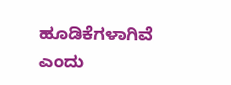ಹೂಡಿಕೆಗಳಾಗಿವೆ ಎಂದು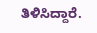ತಿಳಿಸಿದ್ದಾರೆ.